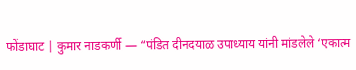फोंडाघाट | कुमार नाडकर्णी — “पंडित दीनदयाळ उपाध्याय यांनी मांडलेले ‘एकात्म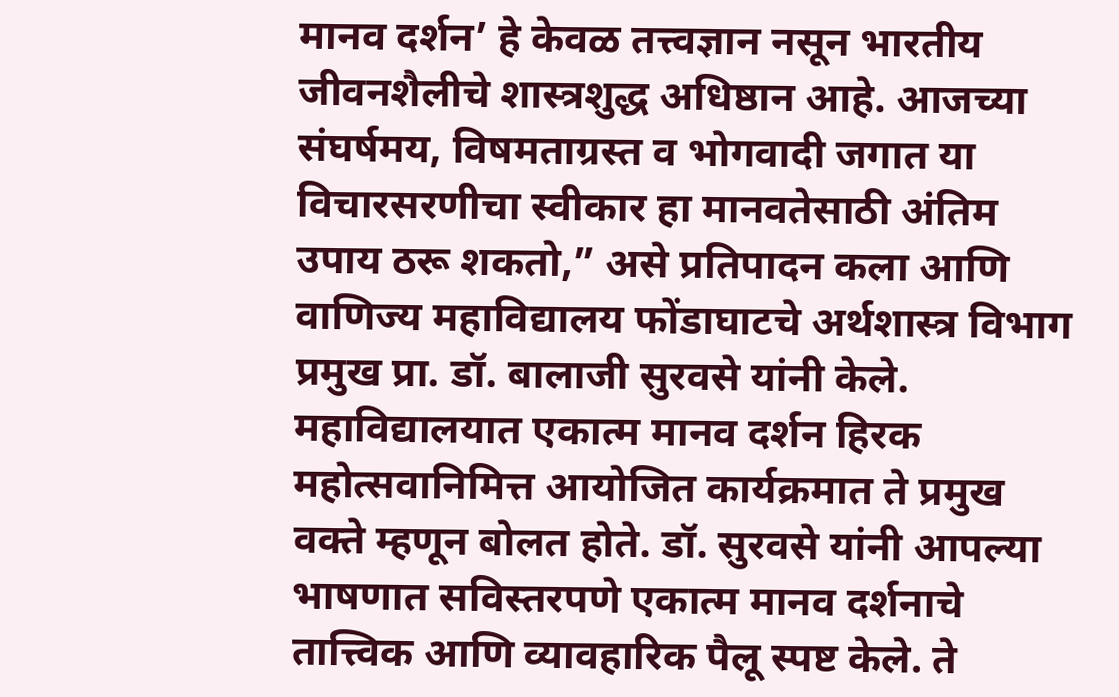मानव दर्शन’ हे केवळ तत्त्वज्ञान नसून भारतीय जीवनशैलीचे शास्त्रशुद्ध अधिष्ठान आहे. आजच्या संघर्षमय, विषमताग्रस्त व भोगवादी जगात या विचारसरणीचा स्वीकार हा मानवतेसाठी अंतिम उपाय ठरू शकतो,” असे प्रतिपादन कला आणि वाणिज्य महाविद्यालय फोंडाघाटचे अर्थशास्त्र विभाग प्रमुख प्रा. डॉ. बालाजी सुरवसे यांनी केले.
महाविद्यालयात एकात्म मानव दर्शन हिरक महोत्सवानिमित्त आयोजित कार्यक्रमात ते प्रमुख वक्ते म्हणून बोलत होते. डॉ. सुरवसे यांनी आपल्या भाषणात सविस्तरपणे एकात्म मानव दर्शनाचे तात्त्विक आणि व्यावहारिक पैलू स्पष्ट केले. ते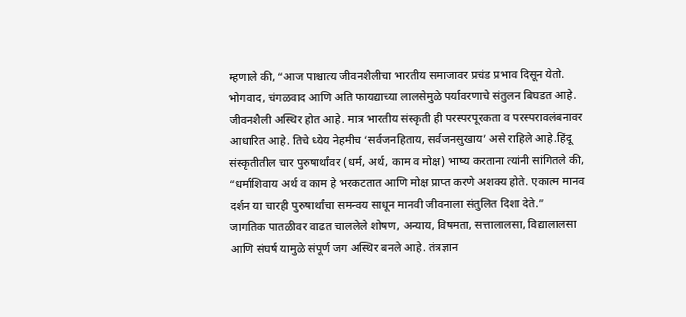म्हणाले की, “आज पाश्चात्य जीवनशैलीचा भारतीय समाजावर प्रचंड प्रभाव दिसून येतो. भोगवाद, चंगळवाद आणि अति फायद्याच्या लालसेमुळे पर्यावरणाचे संतुलन बिघडत आहे. जीवनशैली अस्थिर होत आहे. मात्र भारतीय संस्कृती ही परस्परपूरकता व परस्परावलंबनावर आधारित आहे. तिचे ध्येय नेहमीच ‘सर्वजनहिताय, सर्वजनसुखाय’ असे राहिले आहे.हिंदू संस्कृतीतील चार पुरुषार्थांवर (धर्म, अर्थ, काम व मोक्ष) भाष्य करताना त्यांनी सांगितले की, “धर्माशिवाय अर्थ व काम हे भरकटतात आणि मोक्ष प्राप्त करणे अशक्य होते. एकात्म मानव दर्शन या चारही पुरुषार्थांचा समन्वय साधून मानवी जीवनाला संतुलित दिशा देते.”
जागतिक पातळीवर वाढत चाललेले शोषण, अन्याय, विषमता, सत्तालालसा, विद्यालालसा आणि संघर्ष यामुळे संपूर्ण जग अस्थिर बनले आहे. तंत्रज्ञान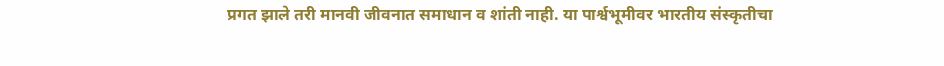प्रगत झाले तरी मानवी जीवनात समाधान व शांती नाही. या पार्श्वभूमीवर भारतीय संस्कृतीचा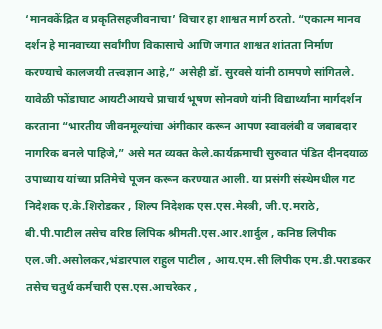‘मानवकेंद्रित व प्रकृतिसहजीवनाचा’ विचार हा शाश्वत मार्ग ठरतो. “एकात्म मानव दर्शन हे मानवाच्या सर्वांगीण विकासाचे आणि जगात शाश्वत शांतता निर्माण करण्याचे कालजयी तत्त्वज्ञान आहे,” असेही डॉ. सुरवसे यांनी ठामपणे सांगितले.
यावेळी फोंडाघाट आयटीआयचे प्राचार्य भूषण सोनवणे यांनी विद्यार्थ्यांना मार्गदर्शन करताना “भारतीय जीवनमूल्यांचा अंगीकार करून आपण स्वावलंबी व जबाबदार नागरिक बनले पाहिजे,” असे मत व्यक्त केले.कार्यक्रमाची सुरुवात पंडित दीनदयाळ उपाध्याय यांच्या प्रतिमेचे पूजन करून करण्यात आली. या प्रसंगी संस्थेमधील गट निदेशक ए.के.शिरोडकर , शिल्प निदेशक एस.एस.मेस्त्री, जी.ए.मराठे, बी.पी.पाटील तसेच वरिष्ठ लिपिक श्रीमती.एस.आर.शार्दुल , कनिष्ठ लिपीक एल.जी.असोलकर,भंडारपाल राहुल पाटील , आय.एम.सी लिपीक एम.डी.पराडकर तसेच चतुर्थ कर्मचारी एस.एस.आचरेकर ,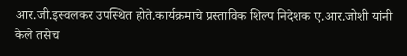आर.जी.इस्वलकर उपस्थित होते.कार्यक्रमाचे प्रस्ताविक शिल्प निदेशक ए.आर.जोशी यांनी केले तसेच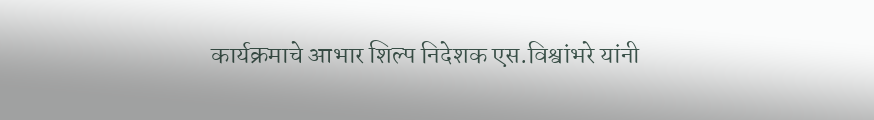कार्यक्रमाचे आभार शिल्प निदेशक एस.विश्वांभरे यांनी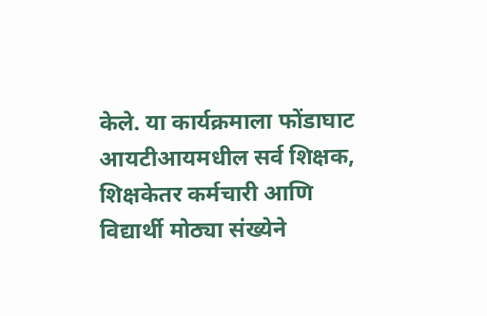केले. या कार्यक्रमाला फोंडाघाट आयटीआयमधील सर्व शिक्षक, शिक्षकेतर कर्मचारी आणि विद्यार्थी मोठ्या संख्येने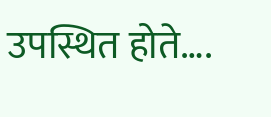उपस्थित होते….